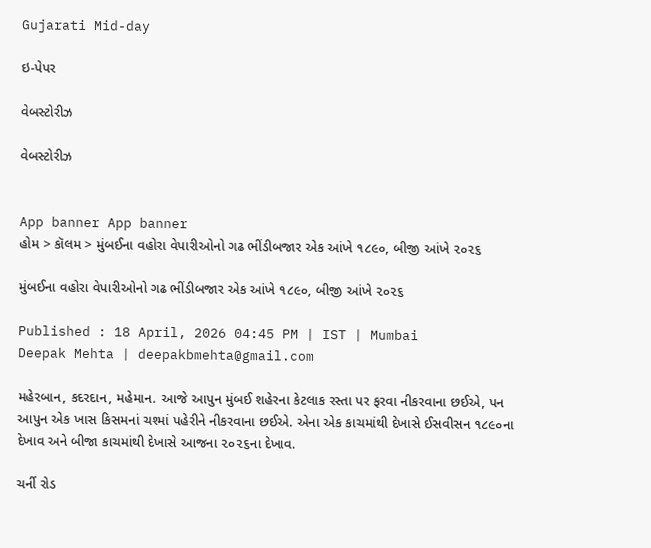Gujarati Mid-day

ઇ-પેપર

વેબસ્ટોરીઝ

વેબસ્ટોરીઝ


App banner App banner
હોમ > કૉલમ > મુંબઈના વહોરા વેપારીઓનો ગઢ ભીંડીબજાર એક આંખે ૧૮૯૦, બીજી આંખે ૨૦૨૬

મુંબઈના વહોરા વેપારીઓનો ગઢ ભીંડીબજાર એક આંખે ૧૮૯૦, બીજી આંખે ૨૦૨૬

Published : 18 April, 2026 04:45 PM | IST | Mumbai
Deepak Mehta | deepakbmehta@gmail.com

મહેરબાન, કદરદાન, મહેમાન. આજે આપુન મુંબઈ શહેરના કેટલાક રસ્તા પર ફરવા નીકરવાના છઈએ, પન આપુન એક ખાસ કિસમનાં ચશ્માં પહેરીને નીકરવાના છઈએ. એના એક કાચમાંથી દેખાસે ઈસવીસન ૧૮૯૦ના દેખાવ અને બીજા કાચમાંથી દેખાસે આજના ૨૦૨૬ના દેખાવ.

ચર્ની રોડ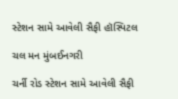સ્ટેશન સામે આવેલી સૈફી હૉસ્પિટલ

ચલ મન મુંબઈનગરી

ચર્ની રોડ સ્ટેશન સામે આવેલી સૈફી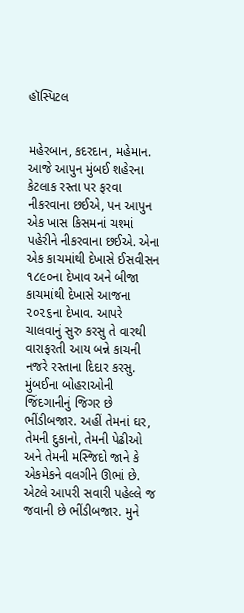હૉસ્પિટલ


મહેરબાન, કદરદાન, મહેમાન. આજે આપુન મુંબઈ શહેરના કેટલાક રસ્તા પર ફરવા નીકરવાના છઈએ, પન આપુન એક ખાસ કિસમનાં ચશ્માં પહેરીને નીકરવાના છઈએ. એના એક કાચમાંથી દેખાસે ઈસવીસન ૧૮૯૦ના દેખાવ અને બીજા કાચમાંથી દેખાસે આજના ૨૦૨૬ના દેખાવ. આપરે ચાલવાનું સુરુ કરસુ તે વારથી વારાફરતી આય બન્ને કાચની નજરે રસ્તાના દિદાર કરસુ. મુંબઈના બોહરાઓની જિંદગાનીનું જિગર છે ભીંડીબજાર. અહીં તેમનાં ઘર, તેમની દુકાનો, તેમની પેઢીઓ અને તેમની મસ્જિદો જાને કે એકમેકને વલગીને ઊભાં છે. એટલે આપરી સવારી પહેલ્લે જ જવાની છે ભીંડીબજાર. મુને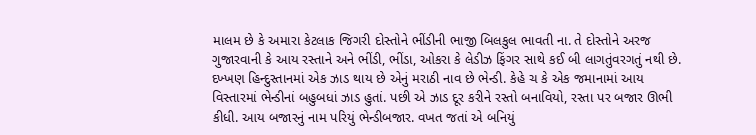માલમ છે કે અમારા કેટલાક જિગરી દોસ્તોને ભીંડીની ભાજી બિલકુલ ભાવતી ના. તે દોસ્તોને અરજ ગુજારવાની કે આય રસ્તાને અને ભીંડી, ભીંડા, ઓકરા કે લેડીઝ ફિંગર સાથે કઈ બી લાગતુંવરગતું નથી છે. દખ્ખણ હિન્દુસ્તાનમાં એક ઝાડ થાય છે એનું મરાઠી નાવ છે ભેન્ડી. કેહે ચ કે એક જમાનામાં આય વિસ્તારમાં ભેન્ડીનાં બહુબધાં ઝાડ હુતાં. પછી એ ઝાડ દૂર કરીને રસ્તો બનાવિયો, રસ્તા પર બજાર ઊભી કીધી. આય બજારનું નામ પરિયું ભેન્ડીબજાર. વખત જતાં એ બનિયું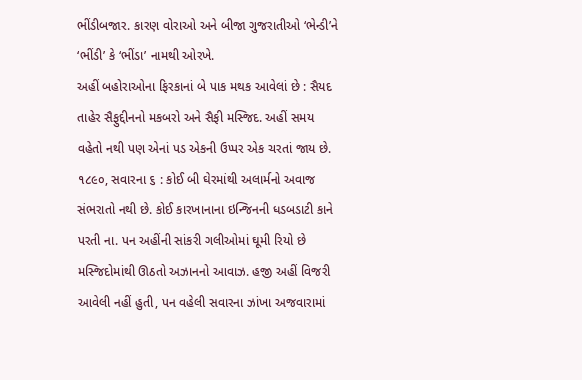ભીંડીબજાર. કારણ વોરાઓ અને બીજા ગુજરાતીઓ ‘ભેન્ડી’ને ‘ભીંડી’ કે ‘ભીંડા’ નામથી ઓરખે.
અહીં બહોરાઓના ફિરકાનાં બે પાક મથક આવેલાં છે : સૈયદ તાહેર સૈફુદ્દીનનો મકબરો અને સૈફી મસ્જિદ. અહીં સમય વહેતો નથી પણ એનાં પડ એકની ઉપ્પર એક ચરતાં જાય છે.
૧૮૯૦, સવારના ૬ : કોઈ બી ઘેરમાંથી અલાર્મનો અવાજ સંભરાતો નથી છે. કોઈ કારખાનાના ઇન્જિનની ધડબડાટી કાને પરતી ના. પન અહીંની સાંકરી ગલીઓમાં ઘૂમી રિયો છે મસ્જિદોમાંથી ઊઠતો અઝાનનો આવાઝ. હજી અહીં વિજરી આવેલી નહીં હુતી, પન વહેલી સવારના ઝાંખા અજવારામાં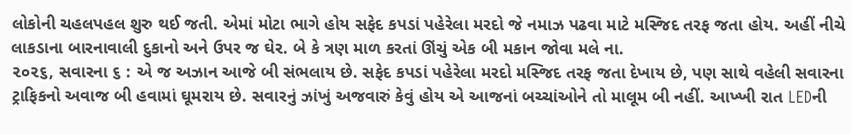લોકોની ચહલપહલ શુરુ થઈ જતી. એમાં મોટા ભાગે હોય સફેદ કપડાં પહેરેલા મરદો જે નમાઝ પઢવા માટે મસ્જિદ તરફ જતા હોય. અહીં નીચે લાકડાના બારનાવાલી દુકાનો અને ઉપર જ ઘેર. બે કે ત્રણ માળ કરતાં ઊંચું એક બી મકાન જોવા મલે ના.
૨૦૨૬, સવારના ૬ : એ જ અઝાન આજે બી સંભલાય છે. સફેદ કપડાં પહેરેલા મરદો મસ્જિદ તરફ જતા દેખાય છે, પણ સાથે વહેલી સવારના ટ્રાફિકનો અવાજ બી હવામાં ઘૂમરાય છે. સવારનું ઝાંખું અજવારું કેવું હોય એ આજનાં બચ્ચાંઓને તો માલૂમ બી નહીં. આખ્ખી રાત LEDની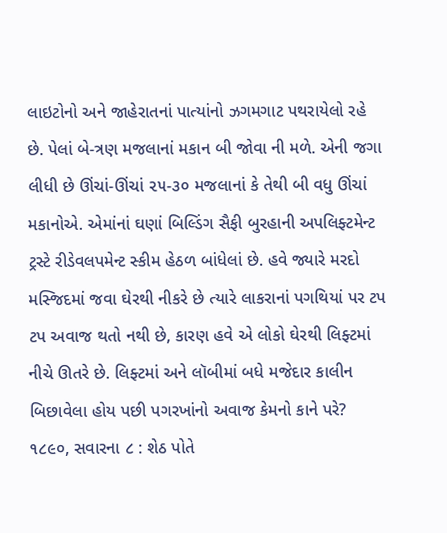લાઇટોનો અને જાહેરાતનાં પાત્યાંનો ઝગમગાટ પથરાયેલો રહે છે. પેલાં બે-ત્રણ મજલાનાં મકાન બી જોવા ની મળે. એની જગા લીધી છે ઊંચાં-ઊંચાં ૨૫-૩૦ મજલાનાં કે તેથી બી વધુ ઊંચાં મકાનોએ. એમાંનાં ઘણાં બિલ્ડિંગ સૈફી બુરહાની અપલિફ્ટમેન્ટ ટ્રસ્ટે રીડેવલપમેન્ટ સ્કીમ હેઠળ બાંધેલાં છે. હવે જ્યારે મરદો મસ્જિદમાં જવા ઘેરથી નીકરે છે ત્યારે લાકરાનાં પગથિયાં પર ટપ ટપ અવાજ થતો નથી છે, કારણ હવે એ લોકો ઘેરથી લિફ્ટમાં નીચે ઊતરે છે. લિફ્ટમાં અને લૉબીમાં બધે મજેદાર કાલીન બિછાવેલા હોય પછી પગરખાંનો અવાજ કેમનો કાને પરે?
૧૮૯૦, સવારના ૮ : શેઠ પોતે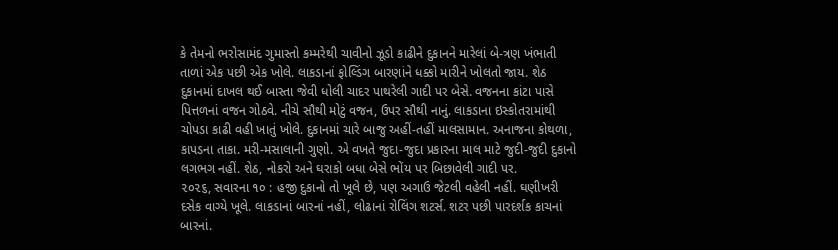કે તેમનો ભરોસામંદ ગુમાસ્તો કમ્મરેથી ચાવીનો ઝૂડો કાઢીને દુકાનને મારેલાં બે-ત્રણ ખંભાતી તાળાં એક પછી એક ખોલે. લાકડાનાં ફોલ્ડિંગ બારણાંને ધક્કો મારીને ખોલતો જાય. શેઠ દુકાનમાં દાખલ થઈ બાસ્તા જેવી ધોલી ચાદર પાથરેલી ગાદી પર બેસે. વજનના કાંટા પાસે પિત્તળનાં વજન ગોઠવે. નીચે સૌથી મોટું વજન, ઉપર સૌથી નાનું. લાકડાના ઇસ્કોતરામાંથી ચોપડા કાઢી વહી ખાતું ખોલે. દુકાનમાં ચારે બાજુ અહીં-તહીં માલસામાન. અનાજના કોથળા, કાપડના તાકા. મરી-મસાલાની ગુણો. એ વખતે જુદા-જુદા પ્રકારના માલ માટે જુદી-જુદી દુકાનો લગભગ નહીં. શેઠ, નોકરો અને ઘરાકો બધા બેસે ભોંય પર બિછાવેલી ગાદી પર.
૨૦૨૬, સવારના ૧૦ : હજી દુકાનો તો ખૂલે છે, પણ અગાઉ જેટલી વહેલી નહીં. ઘણીખરી દસેક વાગ્યે ખૂલે. લાકડાનાં બારનાં નહીં, લોઢાનાં રોલિંગ શટર્સ. શટર પછી પારદર્શક કાચનાં બારનાં.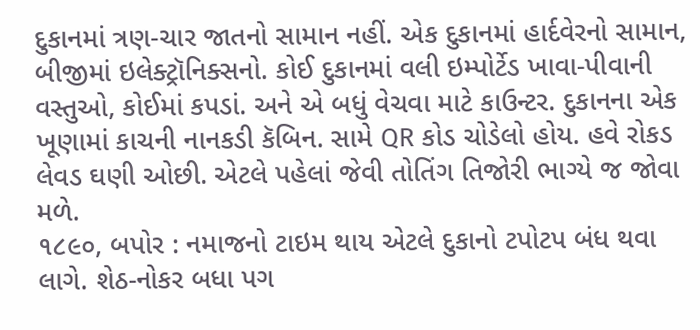દુકાનમાં ત્રણ-ચાર જાતનો સામાન નહીં. એક દુકાનમાં હાર્દવેરનો સામાન, બીજીમાં ઇલેક્ટ્રૉનિક્સનો. કોઈ દુકાનમાં વલી ઇમ્પોર્ટેડ ખાવા-પીવાની વસ્તુઓ, કોઈમાં કપડાં. અને એ બધું વેચવા માટે કાઉન્ટર. દુકાનના એક ખૂણામાં કાચની નાનકડી કૅબિન. સામે QR કોડ ચોડેલો હોય. હવે રોકડ લેવડ ઘણી ઓછી. એટલે પહેલાં જેવી તોતિંગ તિજોરી ભાગ્યે જ જોવા મળે.
૧૮૯૦, બપોર : નમાજનો ટાઇમ થાય એટલે દુકાનો ટપોટપ બંધ થવા લાગે. શેઠ-નોકર બધા પગ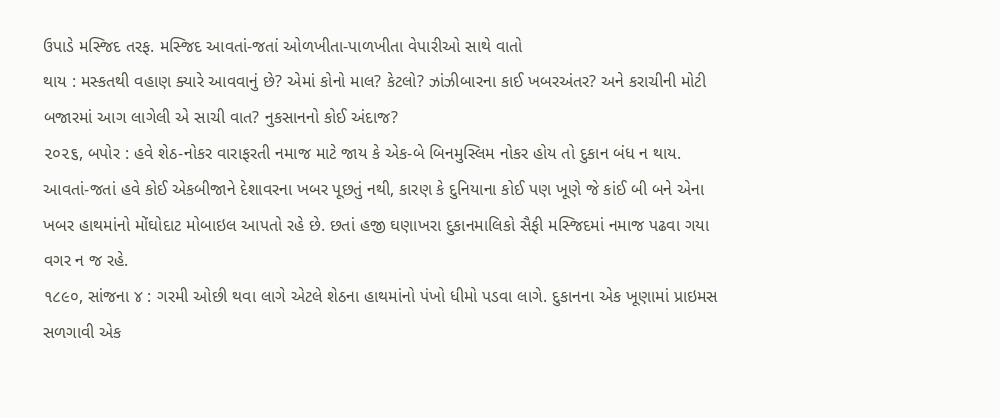ઉપાડે મસ્જિદ તરફ. મસ્જિદ આવતાં-જતાં ઓળખીતા-પાળખીતા વેપારીઓ સાથે વાતો
થાય : મસ્કતથી વહાણ ક્યારે આવવાનું છે? એમાં કોનો માલ? કેટલો? ઝાંઝીબારના કાઈ ખબરઅંતર? અને કરાચીની મોટી બજારમાં આગ લાગેલી એ સાચી વાત? નુકસાનનો કોઈ અંદાજ?
૨૦૨૬, બપોર : હવે શેઠ-નોકર વારાફરતી નમાજ માટે જાય કે એક-બે બિનમુસ્લિમ નોકર હોય તો દુકાન બંધ ન થાય. આવતાં-જતાં હવે કોઈ એકબીજાને દેશાવરના ખબર પૂછતું નથી, કારણ કે દુનિયાના કોઈ પણ ખૂણે જે કાંઈ બી બને એના ખબર હાથમાંનો મોંઘોદાટ મોબાઇલ આપતો રહે છે. છતાં હજી ઘણાખરા દુકાનમાલિકો સૈફી મસ્જિદમાં નમાજ પઢવા ગયા વગર ન જ રહે.
૧૮૯૦, સાંજના ૪ : ગરમી ઓછી થવા લાગે એટલે શેઠના હાથમાંનો પંખો ધીમો પડવા લાગે. દુકાનના એક ખૂણામાં પ્રાઇમસ સળગાવી એક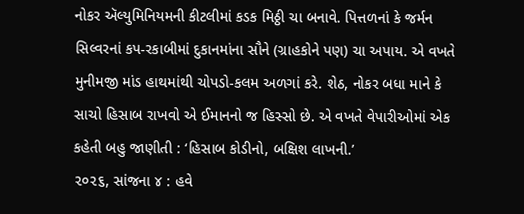નોકર ઍલ્યુમિનિયમની કીટલીમાં કડક મિઠ્ઠી ચા બનાવે. પિત્તળનાં કે જર્મન સિલ્વરનાં કપ-રકાબીમાં દુકાનમાંના સૌને (ગ્રાહકોને પણ) ચા અપાય. એ વખતે મુનીમજી માંડ હાથમાંથી ચોપડો-કલમ અળગાં કરે. શેઠ, નોકર બધા માને કે સાચો હિસાબ રાખવો એ ઈમાનનો જ હિસ્સો છે. એ વખતે વેપારીઓમાં એક કહેતી બહુ જાણીતી : ‘હિસાબ કોડીનો, બક્ષિશ લાખની.’
૨૦૨૬, સાંજના ૪ : હવે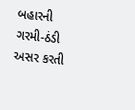બહારની ગરમી-ઠંડી અસર કરતી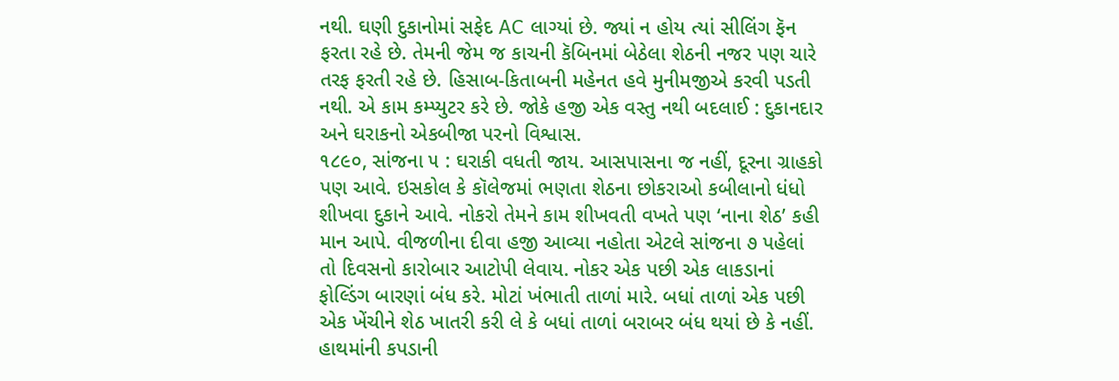નથી. ઘણી દુકાનોમાં સફેદ AC લાગ્યાં છે. જ્યાં ન હોય ત્યાં સીલિંગ ફૅન ફરતા રહે છે. તેમની જેમ જ કાચની કૅબિનમાં બેઠેલા શેઠની નજર પણ ચારે તરફ ફરતી રહે છે. હિસાબ-કિતાબની મહેનત હવે મુનીમજીએ કરવી પડતી નથી. એ કામ કમ્પ્યુટર કરે છે. જોકે હજી એક વસ્તુ નથી બદલાઈ : દુકાનદાર અને ઘરાકનો એકબીજા પરનો વિશ્વાસ.
૧૮૯૦, સાંજના ૫ : ઘરાકી વધતી જાય. આસપાસના જ નહીં, દૂરના ગ્રાહકો પણ આવે. ઇસકોલ કે કૉલેજમાં ભણતા શેઠના છોકરાઓ કબીલાનો ધંધો શીખવા દુકાને આવે. નોકરો તેમને કામ શીખવતી વખતે પણ ‘નાના શેઠ’ કહી માન આપે. વીજળીના દીવા હજી આવ્યા નહોતા એટલે સાંજના ૭ પહેલાં તો દિવસનો કારોબાર આટોપી લેવાય. નોકર એક પછી એક લાકડાનાં ફોલ્ડિંગ બારણાં બંધ કરે. મોટાં ખંભાતી તાળાં મારે. બધાં તાળાં એક પછી એક ખેંચીને શેઠ ખાતરી કરી લે કે બધાં તાળાં બરાબર બંધ થયાં છે કે નહીં. હાથમાંની કપડાની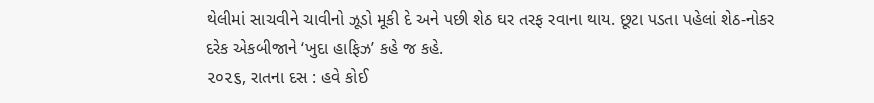થેલીમાં સાચવીને ચાવીનો ઝૂડો મૂકી દે અને પછી શેઠ ઘર તરફ રવાના થાય. છૂટા પડતા પહેલાં શેઠ-નોકર દરેક એકબીજાને ‘ખુદા હાફિઝ’ કહે જ કહે.
૨૦૨૬, રાતના દસ : હવે કોઈ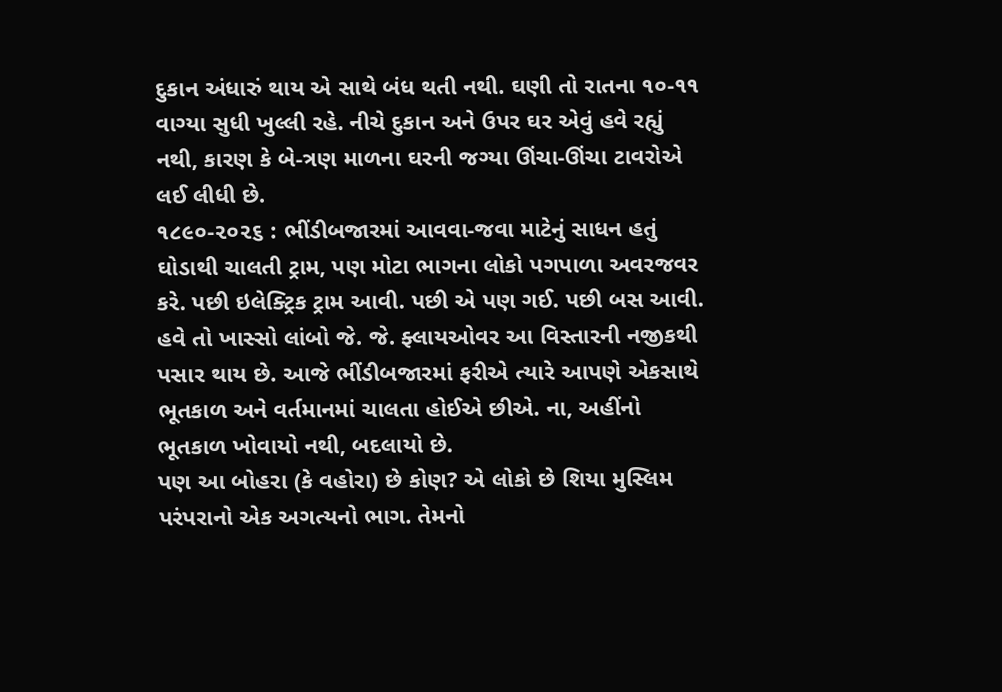દુકાન અંધારું થાય એ સાથે બંધ થતી નથી. ઘણી તો રાતના ૧૦-૧૧ વાગ્યા સુધી ખુલ્લી રહે. નીચે દુકાન અને ઉપર ઘર એવું હવે રહ્યું નથી, કારણ કે બે-ત્રણ માળના ઘરની જગ્યા ઊંચા-ઊંચા ટાવરોએ લઈ લીધી છે.
૧૮૯૦-૨૦૨૬ : ભીંડીબજારમાં આવવા-જવા માટેનું સાધન હતું ઘોડાથી ચાલતી ટ્રામ, પણ મોટા ભાગના લોકો પગપાળા અવરજવર કરે. પછી ઇલેક્ટ્રિક ટ્રામ આવી. પછી એ પણ ગઈ. પછી બસ આવી. હવે તો ખાસ્સો લાંબો જે. જે. ફ્લાયઓવર આ વિસ્તારની નજીકથી પસાર થાય છે. આજે ભીંડીબજારમાં ફરીએ ત્યારે આપણે એકસાથે ભૂતકાળ અને વર્તમાનમાં ચાલતા હોઈએ છીએ. ના, અહીંનો ભૂતકાળ ખોવાયો નથી, બદલાયો છે.
પણ આ બોહરા (કે વહોરા) છે કોણ? એ લોકો છે શિયા મુસ્લિમ પરંપરાનો એક અગત્યનો ભાગ. તેમનો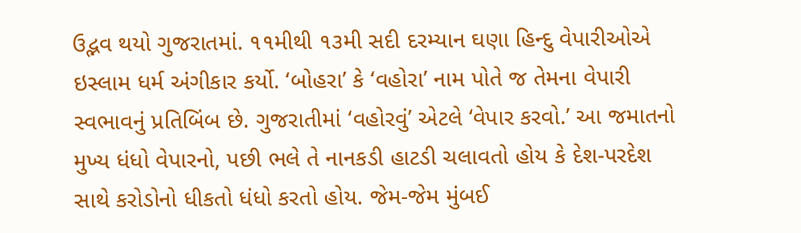ઉદ્ભવ થયો ગુજરાતમાં. ૧૧મીથી ૧૩મી સદી દરમ્યાન ઘણા હિન્દુ વેપારીઓએ ઇસ્લામ ધર્મ અંગીકાર કર્યો. ‘બોહરા’ કે ‘વહોરા’ નામ પોતે જ તેમના વેપારી સ્વભાવનું પ્રતિબિંબ છે. ગુજરાતીમાં ‘વહોરવું’ એટલે ‘વેપાર કરવો.’ આ જમાતનો મુખ્ય ધંધો વેપારનો, પછી ભલે તે નાનકડી હાટડી ચલાવતો હોય કે દેશ-પરદેશ સાથે કરોડોનો ધીકતો ધંધો કરતો હોય. જેમ-જેમ મુંબઈ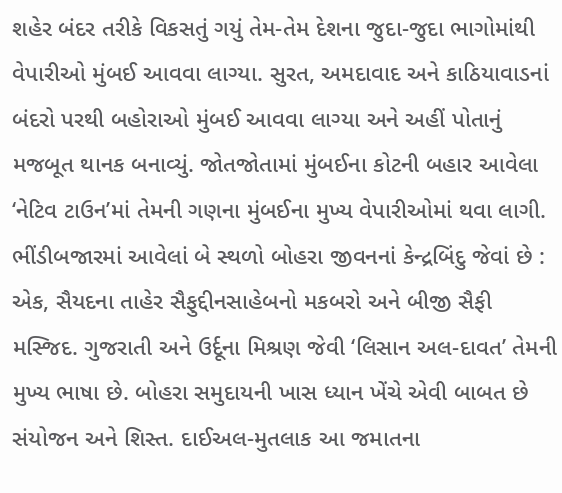શહેર બંદર તરીકે વિકસતું ગયું તેમ-તેમ દેશના જુદા-જુદા ભાગોમાંથી વેપારીઓ મુંબઈ આવવા લાગ્યા. સુરત, અમદાવાદ અને કાઠિયાવાડનાં બંદરો પરથી બહોરાઓ મુંબઈ આવવા લાગ્યા અને અહીં પોતાનું મજબૂત થાનક બનાવ્યું. જોતજોતામાં મુંબઈના કોટની બહાર આવેલા ‘નેટિવ ટાઉન’માં તેમની ગણના મુંબઈના મુખ્ય વેપારીઓમાં થવા લાગી.
ભીંડીબજારમાં આવેલાં બે સ્થળો બોહરા જીવનનાં કેન્દ્રબિંદુ જેવાં છે : એક, સૈયદના તાહેર સૈફુદ્દીનસાહેબનો મકબરો અને બીજી સૈફી મસ્જિદ. ગુજરાતી અને ઉર્દૂના મિશ્રણ જેવી ‘લિસાન અલ-દાવત’ તેમની મુખ્ય ભાષા છે. બોહરા સમુદાયની ખાસ ધ્યાન ખેંચે એવી બાબત છે સંયોજન અને શિસ્ત. દાઈઅલ-મુતલાક આ જમાતના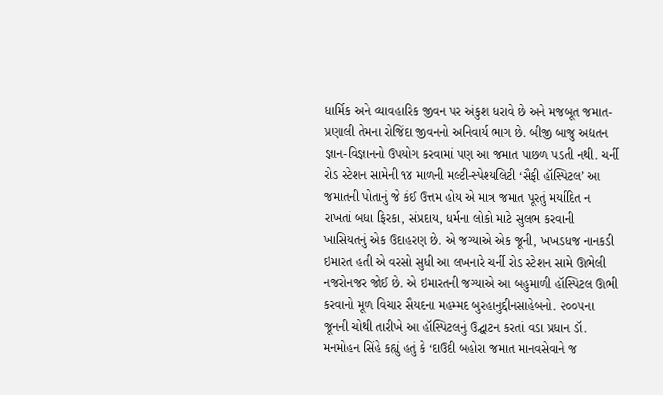ધાર્મિક અને વ્યાવહારિક જીવન પર અંકુશ ધરાવે છે અને મજબૂત જમાત-પ્રણાલી તેમના રોજિંદા જીવનનો અનિવાર્ય ભાગ છે. બીજી બાજુ અદ્યતન જ્ઞાન-વિજ્ઞાનનો ઉપયોગ કરવામાં પણ આ જમાત પાછળ પડતી નથી. ચર્ની રોડ સ્ટેશન સામેની ૧૪ માળની મલ્ટી-સ્પેશ્યલિટી ‘સૈફી હૉસ્પિટલ’ આ જમાતની પોતાનું જે કંઈ ઉત્તમ હોય એ માત્ર જમાત પૂરતું મર્યાદિત ન રાખતાં બધા ફિરકા, સંપ્રદાય, ધર્મના લોકો માટે સુલભ કરવાની ખાસિયતનું એક ઉદાહરણ છે. એ જગ્યાએ એક જૂની, ખખડધજ નાનકડી ઇમારત હતી એ વરસો સુધી આ લખનારે ચર્ની રોડ સ્ટેશન સામે ઊભેલી નજરોનજર જોઈ છે. એ ઇમારતની જગ્યાએ આ બહુમાળી હૉસ્પિટલ ઊભી કરવાનો મૂળ વિચાર સૈયદના મહમ્મદ બુરહાનુદ્દીનસાહેબનો. ૨૦૦૫ના જૂનની ચોથી તારીખે આ હૉસ્પિટલનું ઉદ્ઘાટન કરતાં વડા પ્રધાન ડૉ. મનમોહન સિંહે કહ્યું હતું કે ‘દાઉદી બહોરા જમાત માનવસેવાને જ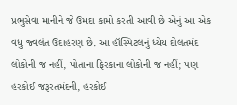પ્રભુસેવા માનીને જે ઉમદા કામો કરતી આવી છે એનું આ એક વધુ જ્વલંત ઉદાહરણ છે. આ હૉસ્પિટલનું ધ્યેય દોલતમંદ લોકોની જ નહીં, પોતાના ફિરકાના લોકોની જ નહીં; પણ હરકોઈ જરૂરતમંદની, હરકોઈ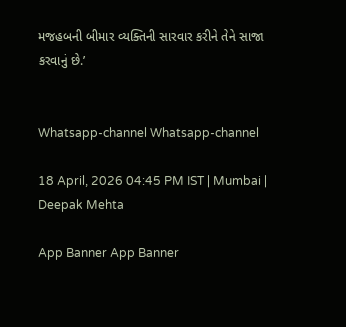મજહબની બીમાર વ્યક્તિની સારવાર કરીને તેને સાજા કરવાનું છે.’


Whatsapp-channel Whatsapp-channel

18 April, 2026 04:45 PM IST | Mumbai | Deepak Mehta

App Banner App Banner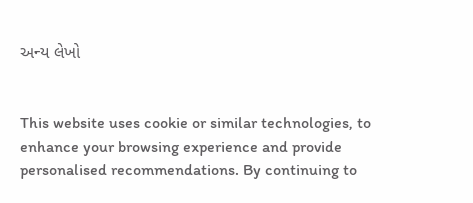અન્ય લેખો


This website uses cookie or similar technologies, to enhance your browsing experience and provide personalised recommendations. By continuing to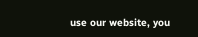use our website, you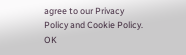agree to our Privacy Policy and Cookie Policy. OK